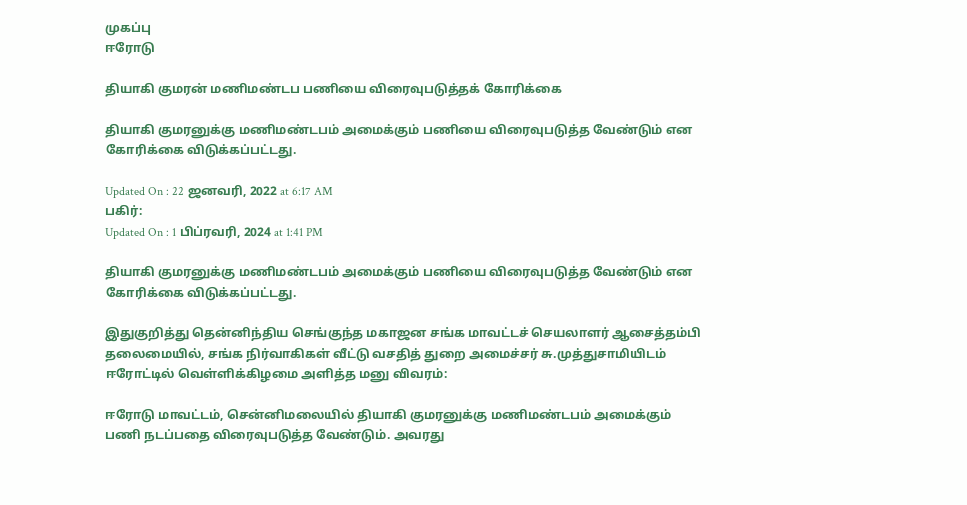முகப்பு
ஈரோடு

தியாகி குமரன் மணிமண்டப பணியை விரைவுபடுத்தக் கோரிக்கை

தியாகி குமரனுக்கு மணிமண்டபம் அமைக்கும் பணியை விரைவுபடுத்த வேண்டும் என கோரிக்கை விடுக்கப்பட்டது.

Updated On : 22 ஜனவரி, 2022 at 6:17 AM
பகிர்:
Updated On : 1 பிப்ரவரி, 2024 at 1:41 PM

தியாகி குமரனுக்கு மணிமண்டபம் அமைக்கும் பணியை விரைவுபடுத்த வேண்டும் என கோரிக்கை விடுக்கப்பட்டது.

இதுகுறித்து தென்னிந்திய செங்குந்த மகாஜன சங்க மாவட்டச் செயலாளர் ஆசைத்தம்பி தலைமையில், சங்க நிர்வாகிகள் வீட்டு வசதித் துறை அமைச்சர் சு.முத்துசாமியிடம் ஈரோட்டில் வெள்ளிக்கிழமை அளித்த மனு விவரம்:

ஈரோடு மாவட்டம், சென்னிமலையில் தியாகி குமரனுக்கு மணிமண்டபம் அமைக்கும் பணி நடப்பதை விரைவுபடுத்த வேண்டும். அவரது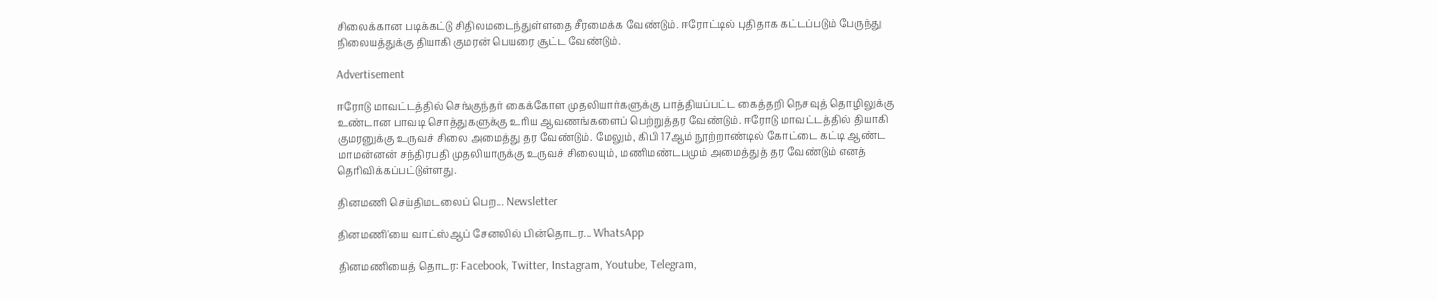சிலைக்கான படிக்கட்டு சிதிலமடைந்துள்ளதை சீரமைக்க வேண்டும். ஈரோட்டில் புதிதாக கட்டப்படும் பேருந்து நிலையத்துக்கு தியாகி குமரன் பெயரை சூட்ட வேண்டும்.

Advertisement

ஈரோடு மாவட்டத்தில் செங்குந்தர் கைக்கோள முதலியார்களுக்கு பாத்தியப்பட்ட கைத்தறி நெசவுத் தொழிலுக்கு உண்டான பாவடி சொத்துகளுக்கு உரிய ஆவணங்களைப் பெற்றுத்தர வேண்டும். ஈரோடு மாவட்டத்தில் தியாகி குமரனுக்கு உருவச் சிலை அமைத்து தர வேண்டும். மேலும், கிபி 17ஆம் நூற்றாண்டில் கோட்டை கட்டி ஆண்ட மாமன்னன் சந்திரபதி முதலியாருக்கு உருவச் சிலையும், மணிமண்டபமும் அமைத்துத் தர வேண்டும் எனத் தெரிவிக்கப்பட்டுள்ளது.

தினமணி செய்திமடலைப் பெற... Newsletter

தினமணி'யை வாட்ஸ்ஆப் சேனலில் பின்தொடர... WhatsApp

தினமணியைத் தொடர: Facebook, Twitter, Instagram, Youtube, Telegram,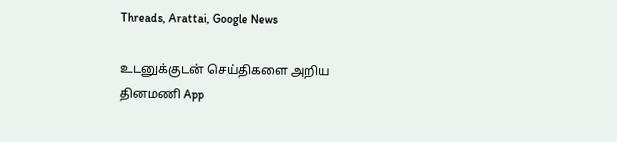Threads, Arattai, Google News

உடனுக்குடன் செய்திகளை அறிய தினமணி App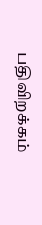பதிவிறக்கம்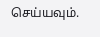செய்யவும்.